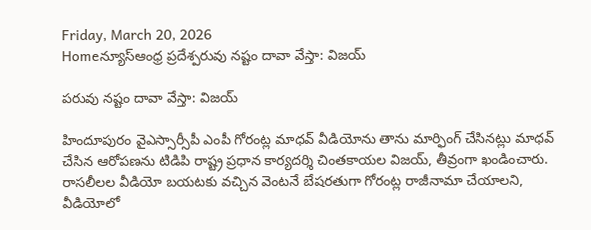Friday, March 20, 2026
Homeన్యూస్ఆంధ్ర ప్రదేశ్పరువు నష్టం దావా వేస్తా: విజయ్

పరువు నష్టం దావా వేస్తా: విజయ్

హిందూపురం వైఎస్సార్సీపీ ఎంపీ గోరంట్ల మాధవ్ వీడియోను తాను మార్ఫింగ్ చేసినట్లు మాధవ్ చేసిన ఆరోపణను టిడిపి రాష్ట్ర ప్రధాన కార్యదర్శి చింతకాయల విజయ్, తీవ్రంగా ఖండించారు. రాసలీలల వీడియో బయటకు వచ్చిన వెంటనే బేషరతుగా గోరంట్ల రాజీనామా చేయాలని,  వీడియోలో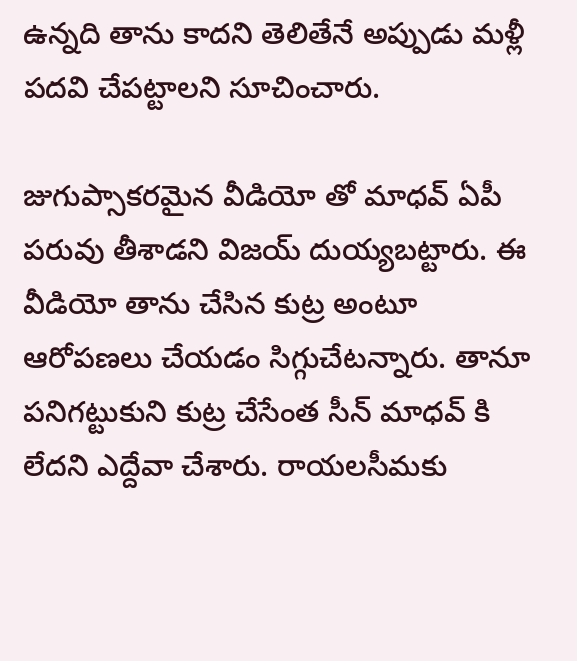ఉన్నది తాను కాదని తెలితేనే అప్పుడు మళ్లీ పదవి చేపట్టాలని సూచించారు.

జుగుప్సాకరమైన వీడియో తో మాధవ్ ఏపీ పరువు తీశాడని విజయ్ దుయ్యబట్టారు. ఈ వీడియో తాను చేసిన కుట్ర అంటూ ఆరోపణలు చేయడం సిగ్గుచేటన్నారు. తానూ పనిగట్టుకుని కుట్ర చేసేంత సీన్ మాధవ్ కి లేదని ఎద్దేవా చేశారు. రాయలసీమకు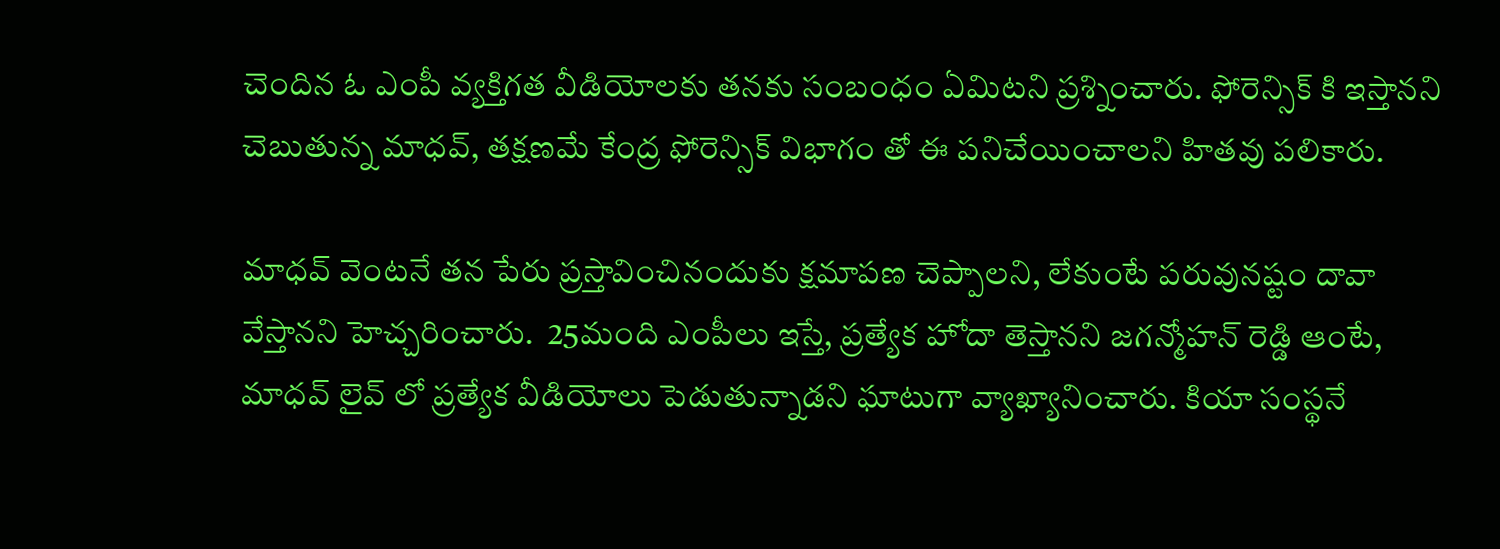చెందిన ఓ ఎంపీ వ్యక్తిగత వీడియోలకు తనకు సంబంధం ఏమిటని ప్రశ్నించారు. ఫోరెన్సిక్ కి ఇస్తానని చెబుతున్న మాధవ్, తక్షణమే కేంద్ర ఫోరెన్సిక్ విభాగం తో ఈ పనిచేయించాలని హితవు పలికారు.

మాధవ్ వెంటనే తన పేరు ప్రస్తావించినందుకు క్షమాపణ చెప్పాలని, లేకుంటే పరువునష్టం దావా వేస్తానని హెచ్చరించారు.  25మంది ఎంపీలు ఇస్తే, ప్రత్యేక హోదా తెస్తానని జగన్మోహన్ రెడ్డి ఆంటే, మాధవ్ లైవ్ లో ప్రత్యేక వీడియోలు పెడుతున్నాడని ఘాటుగా వ్యాఖ్యానించారు. కియా సంస్థనే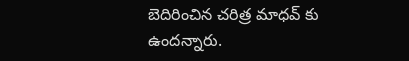బెదిరించిన చరిత్ర మాధవ్ కు ఉందన్నారు.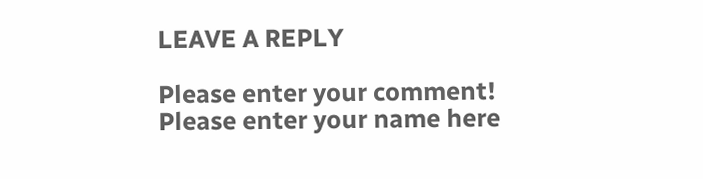LEAVE A REPLY

Please enter your comment!
Please enter your name here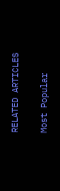RELATED ARTICLES

Most Popular